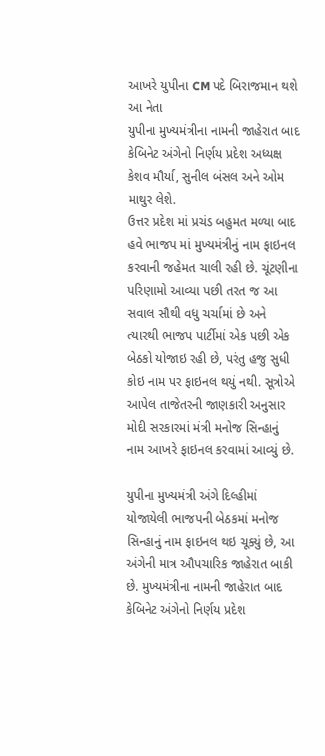આખરે યુપીના CM પદે બિરાજમાન થશે આ નેતા
યુપીના મુખ્યમંત્રીના નામની જાહેરાત બાદ કેબિનેટ અંગેનો નિર્ણય પ્રદેશ અધ્યક્ષ કેશવ મૌર્યા, સુનીલ બંસલ અને ઓમ માથુર લેશે.
ઉત્તર પ્રદેશ માં પ્રચંડ બહુમત મળ્યા બાદ હવે ભાજપ માં મુખ્યમંત્રીનું નામ ફાઇનલ કરવાની જહેમત ચાલી રહી છે. ચૂંટણીના પરિણામો આવ્યા પછી તરત જ આ સવાલ સૌથી વધુ ચર્ચામાં છે અને ત્યારથી ભાજપ પાર્ટીમાં એક પછી એક બેઠકો યોજાઇ રહી છે, પરંતુ હજુ સુધી કોઇ નામ પર ફાઇનલ થયું નથી. સૂત્રોએ આપેલ તાજેતરની જાણકારી અનુસાર મોદી સરકારમાં મંત્રી મનોજ સિન્હાનું નામ આખરે ફાઇનલ કરવામાં આવ્યું છે.

યુપીના મુખ્યમંત્રી અંગે દિલ્હીમાં યોજાયેલી ભાજપની બેઠકમાં મનોજ સિન્હાનું નામ ફાઇનલ થઇ ચૂક્યું છે, આ અંગેની માત્ર ઔપચારિક જાહેરાત બાકી છે. મુખ્યમંત્રીના નામની જાહેરાત બાદ કેબિનેટ અંગેનો નિર્ણય પ્રદેશ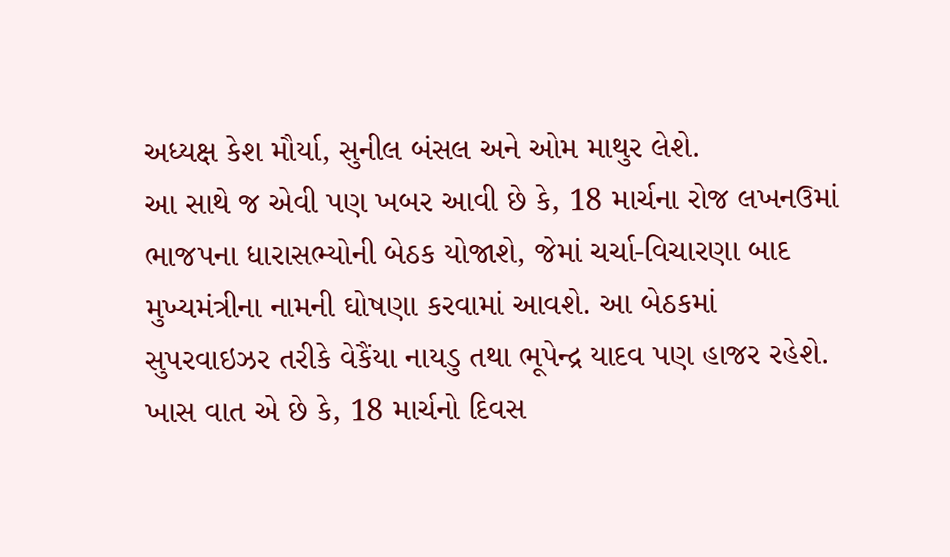અધ્યક્ષ કેશ મૌર્યા, સુનીલ બંસલ અને ઓમ માથુર લેશે.
આ સાથે જ એવી પણ ખબર આવી છે કે, 18 માર્ચના રોજ લખનઉમાં ભાજપના ધારાસભ્યોની બેઠક યોજાશે, જેમાં ચર્ચા-વિચારણા બાદ મુખ્યમંત્રીના નામની ઘોષણા કરવામાં આવશે. આ બેઠકમાં સુપરવાઇઝર તરીકે વેકૈંયા નાયડુ તથા ભૂપેન્દ્ર યાદવ પણ હાજર રહેશે. ખાસ વાત એ છે કે, 18 માર્ચનો દિવસ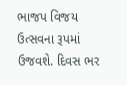ભાજપ વિજય ઉત્સવના રૂપમાં ઉજવશે. દિવસ ભર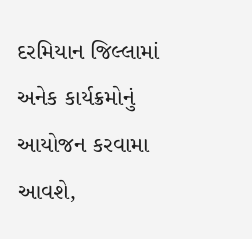દરમિયાન જિલ્લામાં અનેક કાર્યક્રમોનું આયોજન કરવામા આવશે,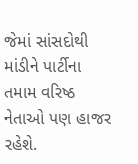જેમાં સાંસદોથી માંડીને પાર્ટીના તમામ વરિષ્ઠ નેતાઓ પણ હાજર રહેશે.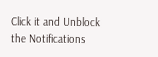Click it and Unblock the Notifications